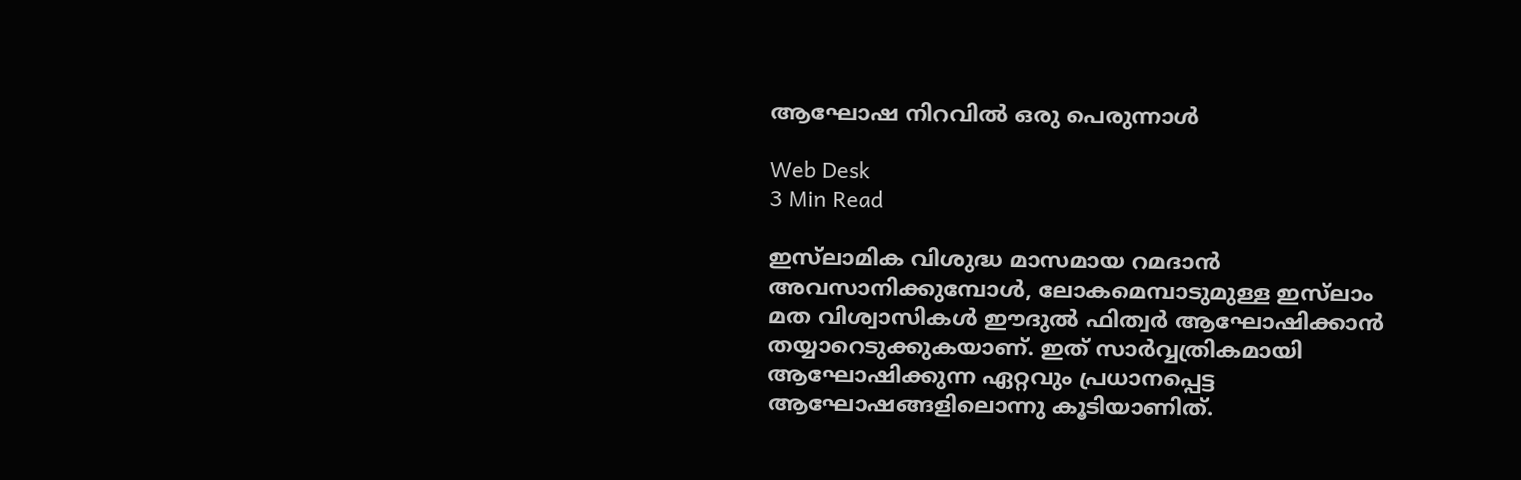ആഘോഷ നിറവില്‍ ഒരു പെരുന്നാള്‍

Web Desk
3 Min Read

ഇസ്‌ലാമിക വിശുദ്ധ മാസമായ റമദാന്‍ അവസാനിക്കുമ്പോള്‍, ലോകമെമ്പാടുമുള്ള ഇസ്‌ലാം മത വിശ്വാസികള്‍ ഈദുല്‍ ഫിത്വര്‍ ആഘോഷിക്കാന്‍ തയ്യാറെടുക്കുകയാണ്. ഇത് സാര്‍വ്വത്രികമായി ആഘോഷിക്കുന്ന ഏറ്റവും പ്രധാനപ്പെട്ട ആഘോഷങ്ങളിലൊന്നു കൂടിയാണിത്.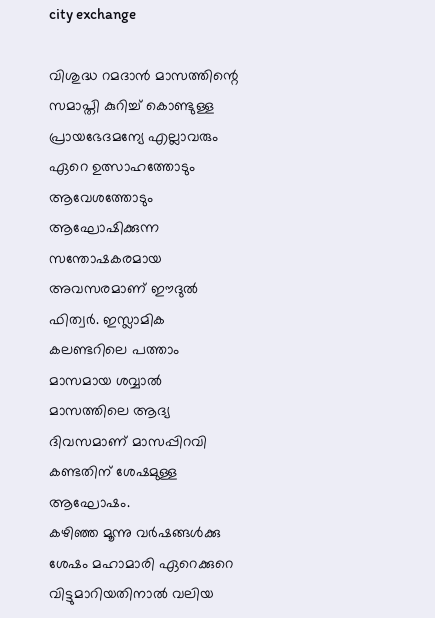city exchange

വിശുദ്ധ റമദാന്‍ മാസത്തിന്റെ സമാപ്തി കുറിച്ച് കൊണ്ടുള്ള പ്രായഭേദമന്യേ എല്ലാവരും ഏറെ ഉത്സാഹത്തോടും ആവേശത്തോടും ആഘോഷിക്കുന്ന സന്തോഷകരമായ അവസരമാണ് ഈദുല്‍ ഫിത്വര്‍. ഇസ്ലാമിക കലണ്ടറിലെ പത്താം മാസമായ ശവ്വാല്‍ മാസത്തിലെ ആദ്യ ദിവസമാണ് മാസപ്പിറവി കണ്ടതിന് ശേഷമുള്ള ആഘോഷം.
കഴിഞ്ഞ മൂന്നു വര്‍ഷങ്ങള്‍ക്കു ശേഷം മഹാമാരി ഏറെക്കുറെ വിട്ടുമാറിയതിനാല്‍ വലിയ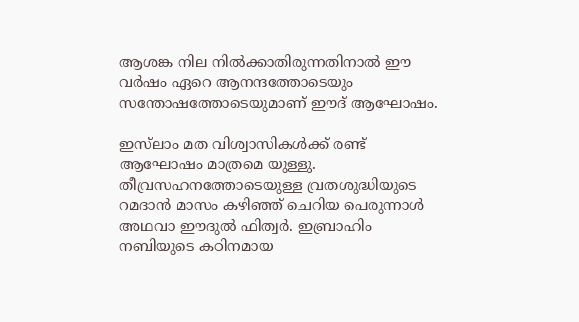ആശങ്ക നില നില്‍ക്കാതിരുന്നതിനാല്‍ ഈ വര്‍ഷം ഏറെ ആനന്ദത്തോടെയും സന്തോഷത്തോടെയുമാണ് ഈദ് ആഘോഷം.

ഇസ്‌ലാം മത വിശ്വാസികള്‍ക്ക് രണ്ട് ആഘോഷം മാത്രമെ യുള്ളു. തീവ്രസഹനത്തോടെയുള്ള വ്രതശുദ്ധിയുടെ റമദാന്‍ മാസം കഴിഞ്ഞ് ചെറിയ പെരുന്നാള്‍ അഥവാ ഈദുല്‍ ഫിത്വര്‍. ഇബ്രാഹിം നബിയുടെ കഠിനമായ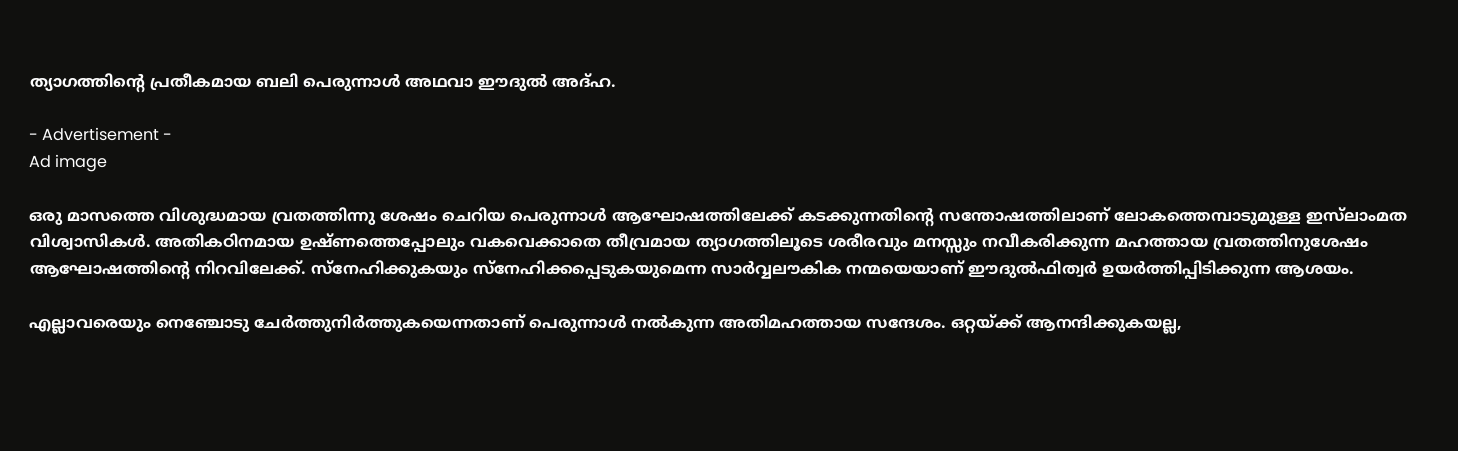ത്യാഗത്തിന്റെ പ്രതീകമായ ബലി പെരുന്നാള്‍ അഥവാ ഈദുല്‍ അദ്ഹ.

- Advertisement -
Ad image

ഒരു മാസത്തെ വിശുദ്ധമായ വ്രതത്തിന്നു ശേഷം ചെറിയ പെരുന്നാള്‍ ആഘോഷത്തിലേക്ക് കടക്കുന്നതിന്റെ സന്തോഷത്തിലാണ് ലോകത്തെമ്പാടുമുള്ള ഇസ്‌ലാംമത വിശ്വാസികള്‍. അതികഠിനമായ ഉഷ്ണത്തെപ്പോലും വകവെക്കാതെ തീവ്രമായ ത്യാഗത്തിലൂടെ ശരീരവും മനസ്സും നവീകരിക്കുന്ന മഹത്തായ വ്രതത്തിനുശേഷം ആഘോഷത്തിന്റെ നിറവിലേക്ക്. സ്‌നേഹിക്കുകയും സ്‌നേഹിക്കപ്പെടുകയുമെന്ന സാര്‍വ്വലൗകിക നന്മയെയാണ് ഈദുല്‍ഫിത്വര്‍ ഉയര്‍ത്തിപ്പിടിക്കുന്ന ആശയം.

എല്ലാവരെയും നെഞ്ചോടു ചേര്‍ത്തുനിര്‍ത്തുകയെന്നതാണ് പെരുന്നാള്‍ നല്‍കുന്ന അതിമഹത്തായ സന്ദേശം. ഒറ്റയ്ക്ക് ആനന്ദിക്കുകയല്ല,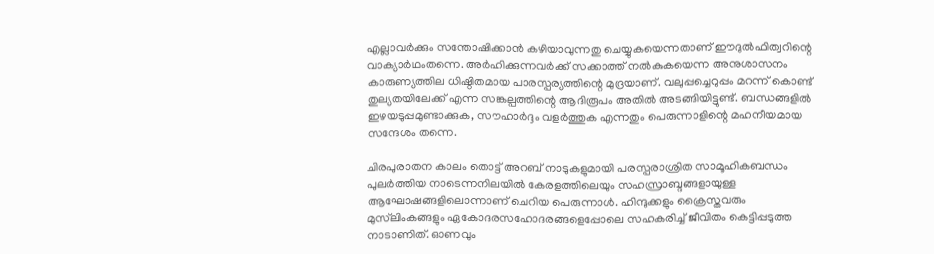എല്ലാവര്‍ക്കും സന്തോഷിക്കാന്‍ കഴിയാവുന്നതു ചെയ്യുകയെന്നതാണ് ഈദുല്‍ഫിത്വറിന്റെ വാക്യാര്‍ഥംതന്നെ. അര്‍ഹിക്കുന്നവര്‍ക്ക് സക്കാത്ത് നല്‍കുകയെന്ന അനുശാസനം കാരുണ്യത്തില ധിഷ്ഠിതമായ പാരസ്പര്യത്തിന്റെ മുദ്രയാണ്. വലുപ്പച്ചെറുപ്പം മറന്ന് കൊണ്ട് തുല്യതയിലേക്ക് എന്ന സങ്കല്പത്തിന്റെ ആദിരൂപം അതില്‍ അടങ്ങിയിട്ടുണ്ട്. ബന്ധങ്ങളില്‍ ഇഴയടുപ്പമുണ്ടാക്കുക, സൗഹാര്‍ദ്ദം വളര്‍ത്തുക എന്നതും പെരുന്നാളിന്റെ മഹനീയമായ സന്ദേശം തന്നെ.

ചിരപുരാതന കാലം തൊട്ട് അറബ് നാടുകളുമായി പരസ്പരാശ്രിത സാമൂഹികബന്ധം പുലര്‍ത്തിയ നാടെന്നനിലയില്‍ കേരളത്തിലെയും സഹസ്രാബ്ദങ്ങളായുള്ള ആഘോഷങ്ങളിലൊന്നാണ് ചെറിയ പെരുന്നാള്‍. ഹിന്ദുക്കളും ക്രൈസ്തവരും മുസ്‌ലിംകങ്ങളും ഏകോദരസഹോദരങ്ങളെപ്പോലെ സഹകരിച്ച് ജീവിതം കെട്ടിപ്പടുത്ത നാടാണിത്. ഓണവും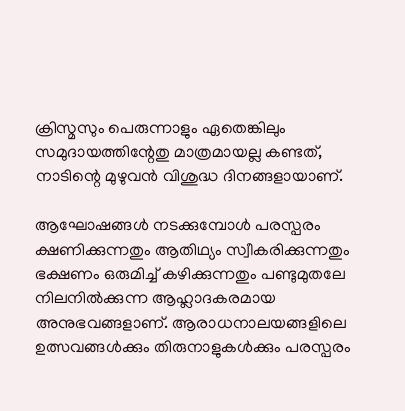ക്രിസ്മസും പെരുന്നാളും ഏതെങ്കിലും സമുദായത്തിന്റേതു മാത്രമായല്ല കണ്ടത്, നാടിന്റെ മുഴുവന്‍ വിശുദ്ധ ദിനങ്ങളായാണ്.

ആഘോഷങ്ങള്‍ നടക്കുമ്പോള്‍ പരസ്പരം ക്ഷണിക്കുന്നതും ആതിഥ്യം സ്വീകരിക്കുന്നതും ഭക്ഷണം ഒരുമിച്ച് കഴിക്കുന്നതും പണ്ടുമുതലേ നിലനില്‍ക്കുന്ന ആഹ്ലാദകരമായ അനുഭവങ്ങളാണ്. ആരാധനാലയങ്ങളിലെ ഉത്സവങ്ങള്‍ക്കും തിരുനാളുകള്‍ക്കും പരസ്പരം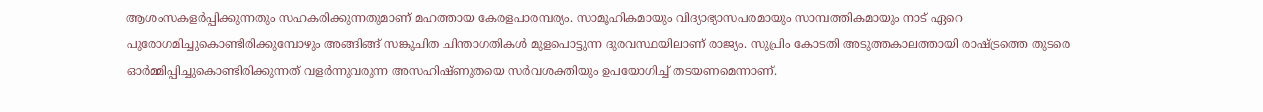ആശംസകളര്‍പ്പിക്കുന്നതും സഹകരിക്കുന്നതുമാണ് മഹത്തായ കേരളപാരമ്പര്യം. സാമൂഹികമായും വിദ്യാഭ്യാസപരമായും സാമ്പത്തികമായും നാട് ഏറെ പുരോഗമിച്ചുകൊണ്ടിരിക്കുമ്പോഴും അങ്ങിങ്ങ് സങ്കുചിത ചിന്താഗതികള്‍ മുളപൊട്ടുന്ന ദുരവസ്ഥയിലാണ് രാജ്യം. സുപ്രിം കോടതി അടുത്തകാലത്തായി രാഷ്ട്രത്തെ തുടരെ ഓര്‍മ്മിപ്പിച്ചുകൊണ്ടിരിക്കുന്നത് വളര്‍ന്നുവരുന്ന അസഹിഷ്ണുതയെ സര്‍വശക്തിയും ഉപയോഗിച്ച് തടയണമെന്നാണ്.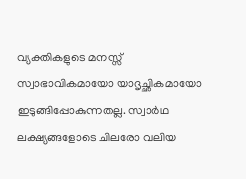വ്യക്തികളുടെ മനസ്സ് സ്വാഭാവികമായോ യാദൃച്ഛികമായോ ഇടുങ്ങിപ്പോകുന്നതല്ല. സ്വാര്‍ഥ ലക്ഷ്യങ്ങളോടെ ചിലരോ വലിയ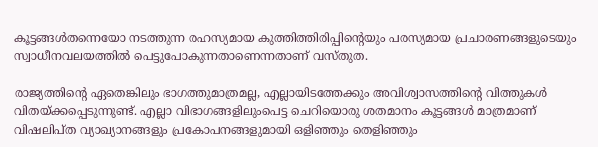കൂട്ടങ്ങള്‍തന്നെയോ നടത്തുന്ന രഹസ്യമായ കുത്തിത്തിരിപ്പിന്റെയും പരസ്യമായ പ്രചാരണങ്ങളുടെയും സ്വാധീനവലയത്തില്‍ പെട്ടുപോകുന്നതാണെന്നതാണ് വസ്തുത.

രാജ്യത്തിന്റെ ഏതെങ്കിലും ഭാഗത്തുമാത്രമല്ല, എല്ലായിടത്തേക്കും അവിശ്വാസത്തിന്റെ വിത്തുകള്‍ വിതയ്ക്കപ്പെടുന്നുണ്ട്. എല്ലാ വിഭാഗങ്ങളിലുംപെട്ട ചെറിയൊരു ശതമാനം കൂട്ടങ്ങള്‍ മാത്രമാണ് വിഷലിപ്ത വ്യാഖ്യാനങ്ങളും പ്രകോപനങ്ങളുമായി ഒളിഞ്ഞും തെളിഞ്ഞും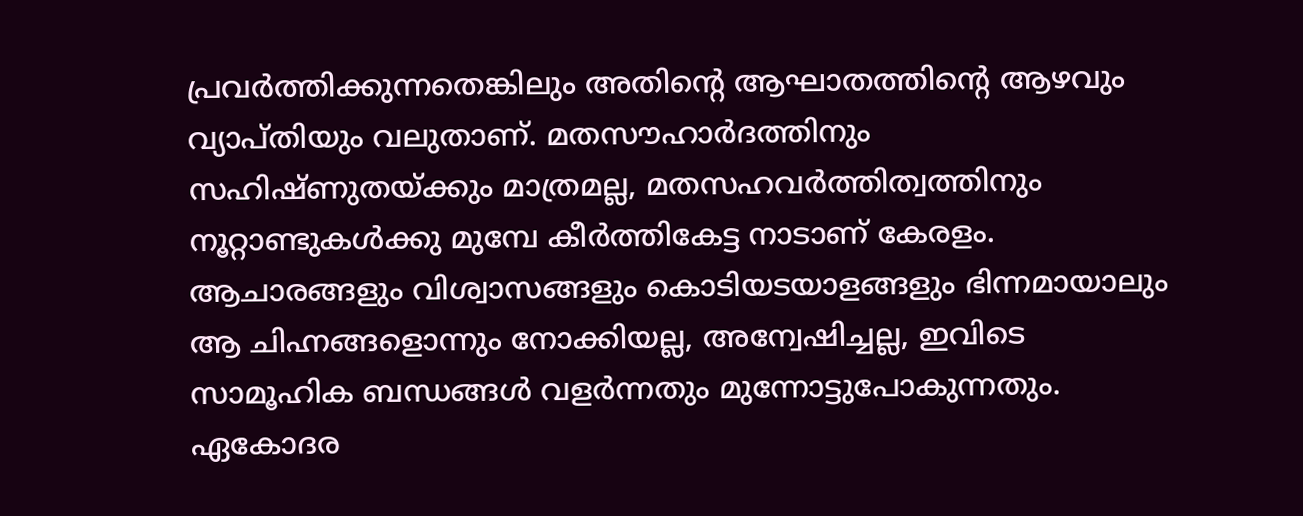പ്രവര്‍ത്തിക്കുന്നതെങ്കിലും അതിന്റെ ആഘാതത്തിന്റെ ആഴവും വ്യാപ്തിയും വലുതാണ്. മതസൗഹാര്‍ദത്തിനും സഹിഷ്ണുതയ്ക്കും മാത്രമല്ല, മതസഹവര്‍ത്തിത്വത്തിനും നൂറ്റാണ്ടുകള്‍ക്കു മുമ്പേ കീര്‍ത്തികേട്ട നാടാണ് കേരളം. ആചാരങ്ങളും വിശ്വാസങ്ങളും കൊടിയടയാളങ്ങളും ഭിന്നമായാലും ആ ചിഹ്നങ്ങളൊന്നും നോക്കിയല്ല, അന്വേഷിച്ചല്ല, ഇവിടെ സാമൂഹിക ബന്ധങ്ങള്‍ വളര്‍ന്നതും മുന്നോട്ടുപോകുന്നതും. ഏകോദര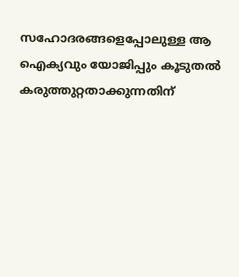സഹോദരങ്ങളെപ്പോലുള്ള ആ ഐക്യവും യോജിപ്പും കൂടുതല്‍ കരുത്തുറ്റതാക്കുന്നതിന്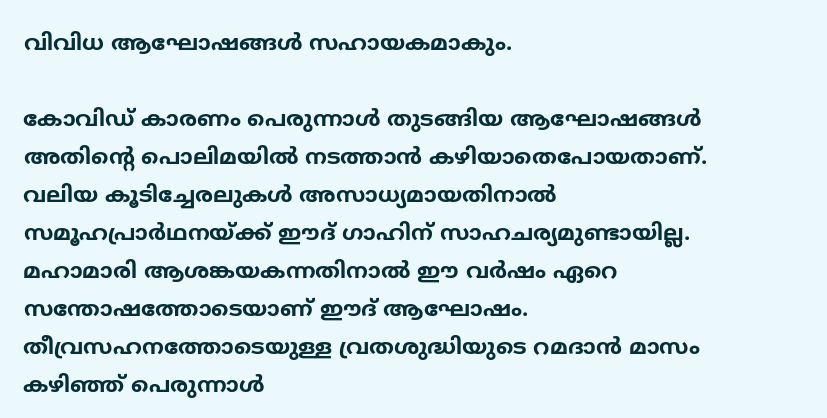വിവിധ ആഘോഷങ്ങള്‍ സഹായകമാകും.

കോവിഡ് കാരണം പെരുന്നാള്‍ തുടങ്ങിയ ആഘോഷങ്ങള്‍ അതിന്റെ പൊലിമയില്‍ നടത്താന്‍ കഴിയാതെപോയതാണ്. വലിയ കൂടിച്ചേരലുകള്‍ അസാധ്യമായതിനാല്‍ സമൂഹപ്രാര്‍ഥനയ്ക്ക് ഈദ് ഗാഹിന് സാഹചര്യമുണ്ടായില്ല. മഹാമാരി ആശങ്കയകന്നതിനാല്‍ ഈ വര്‍ഷം ഏറെ സന്തോഷത്തോടെയാണ് ഈദ് ആഘോഷം. തീവ്രസഹനത്തോടെയുള്ള വ്രതശുദ്ധിയുടെ റമദാന്‍ മാസം കഴിഞ്ഞ് പെരുന്നാള്‍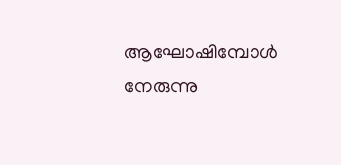ആഘോഷിമ്പോള്‍ നേരുന്നു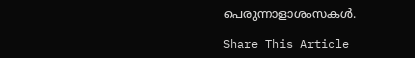പെരുന്നാളാശംസകള്‍.

Share This Article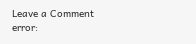Leave a Comment
error: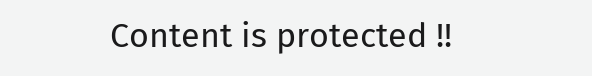Content is protected !!